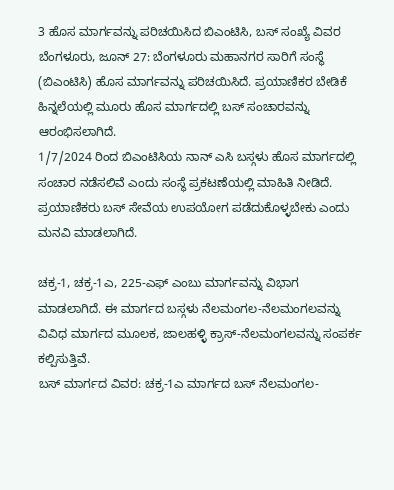3 ಹೊಸ ಮಾರ್ಗವನ್ನು ಪರಿಚಯಿಸಿದ ಬಿಎಂಟಿಸಿ, ಬಸ್ ಸಂಖ್ಯೆ ವಿವರ
ಬೆಂಗಳೂರು, ಜೂನ್ 27: ಬೆಂಗಳೂರು ಮಹಾನಗರ ಸಾರಿಗೆ ಸಂಸ್ಥೆ (ಬಿಎಂಟಿಸಿ) ಹೊಸ ಮಾರ್ಗವನ್ನು ಪರಿಚಯಿಸಿದೆ. ಪ್ರಯಾಣಿಕರ ಬೇಡಿಕೆ ಹಿನ್ನಲೆಯಲ್ಲಿ ಮೂರು ಹೊಸ ಮಾರ್ಗದಲ್ಲಿ ಬಸ್ ಸಂಚಾರವನ್ನು ಆರಂಭಿಸಲಾಗಿದೆ.
1/7/2024 ರಿಂದ ಬಿಎಂಟಿಸಿಯ ನಾನ್ ಎಸಿ ಬಸ್ಗಳು ಹೊಸ ಮಾರ್ಗದಲ್ಲಿ ಸಂಚಾರ ನಡೆಸಲಿವೆ ಎಂದು ಸಂಸ್ಥೆ ಪ್ರಕಟಣೆಯಲ್ಲಿ ಮಾಹಿತಿ ನೀಡಿದೆ. ಪ್ರಯಾಣಿಕರು ಬಸ್ ಸೇವೆಯ ಉಪಯೋಗ ಪಡೆದುಕೊಳ್ಳಬೇಕು ಎಂದು ಮನವಿ ಮಾಡಲಾಗಿದೆ.

ಚಕ್ರ-1, ಚಕ್ರ-1ಎ, 225-ಎಫ್ ಎಂಬು ಮಾರ್ಗವನ್ನು ವಿಭಾಗ ಮಾಡಲಾಗಿದೆ. ಈ ಮಾರ್ಗದ ಬಸ್ಗಳು ನೆಲಮಂಗಲ-ನೆಲಮಂಗಲವನ್ನು ವಿವಿಧ ಮಾರ್ಗದ ಮೂಲಕ, ಜಾಲಹಳ್ಳಿ ಕ್ರಾಸ್-ನೆಲಮಂಗಲವನ್ನು ಸಂಪರ್ಕ ಕಲ್ಪಿಸುತ್ತಿವೆ.
ಬಸ್ ಮಾರ್ಗದ ವಿವರ: ಚಕ್ರ-1ಎ ಮಾರ್ಗದ ಬಸ್ ನೆಲಮಂಗಲ-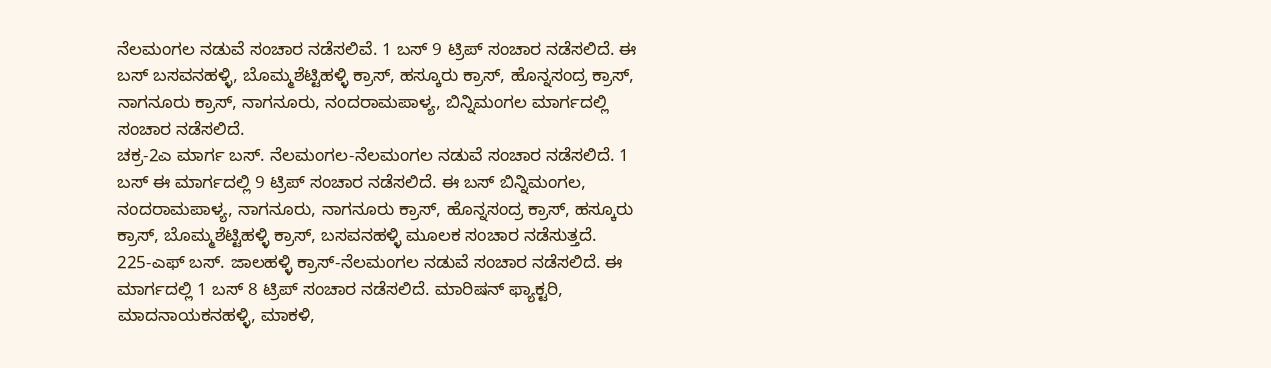ನೆಲಮಂಗಲ ನಡುವೆ ಸಂಚಾರ ನಡೆಸಲಿವೆ. 1 ಬಸ್ 9 ಟ್ರಿಪ್ ಸಂಚಾರ ನಡೆಸಲಿದೆ. ಈ ಬಸ್ ಬಸವನಹಳ್ಳಿ, ಬೊಮ್ಮಶೆಟ್ಟಿಹಳ್ಳಿ ಕ್ರಾಸ್, ಹಸ್ಕೂರು ಕ್ರಾಸ್, ಹೊನ್ನಸಂದ್ರ ಕ್ರಾಸ್, ನಾಗನೂರು ಕ್ರಾಸ್, ನಾಗನೂರು, ನಂದರಾಮಪಾಳ್ಯ, ಬಿನ್ನಿಮಂಗಲ ಮಾರ್ಗದಲ್ಲಿ ಸಂಚಾರ ನಡೆಸಲಿದೆ.
ಚಕ್ರ-2ಎ ಮಾರ್ಗ ಬಸ್. ನೆಲಮಂಗಲ-ನೆಲಮಂಗಲ ನಡುವೆ ಸಂಚಾರ ನಡೆಸಲಿದೆ. 1 ಬಸ್ ಈ ಮಾರ್ಗದಲ್ಲಿ 9 ಟ್ರಿಪ್ ಸಂಚಾರ ನಡೆಸಲಿದೆ. ಈ ಬಸ್ ಬಿನ್ನಿಮಂಗಲ, ನಂದರಾಮಪಾಳ್ಯ, ನಾಗನೂರು, ನಾಗನೂರು ಕ್ರಾಸ್, ಹೊನ್ನಸಂದ್ರ ಕ್ರಾಸ್, ಹಸ್ಕೂರು ಕ್ರಾಸ್, ಬೊಮ್ಮಶೆಟ್ಟಿಹಳ್ಳಿ ಕ್ರಾಸ್, ಬಸವನಹಳ್ಳಿ ಮೂಲಕ ಸಂಚಾರ ನಡೆಸುತ್ತದೆ.
225-ಎಫ್ ಬಸ್. ಜಾಲಹಳ್ಳಿ ಕ್ರಾಸ್-ನೆಲಮಂಗಲ ನಡುವೆ ಸಂಚಾರ ನಡೆಸಲಿದೆ. ಈ ಮಾರ್ಗದಲ್ಲಿ 1 ಬಸ್ 8 ಟ್ರಿಪ್ ಸಂಚಾರ ನಡೆಸಲಿದೆ. ಮಾರಿಷನ್ ಫ್ಯಾಕ್ಟರಿ, ಮಾದನಾಯಕನಹಳ್ಳಿ, ಮಾಕಳಿ,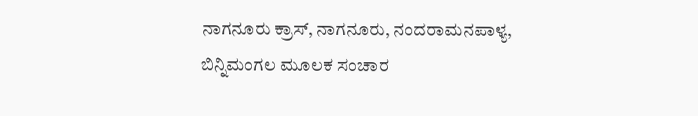ನಾಗನೂರು ಕ್ರಾಸ್, ನಾಗನೂರು, ನಂದರಾಮನಪಾಳ್ಯ, ಬಿನ್ನಿಮಂಗಲ ಮೂಲಕ ಸಂಚಾರ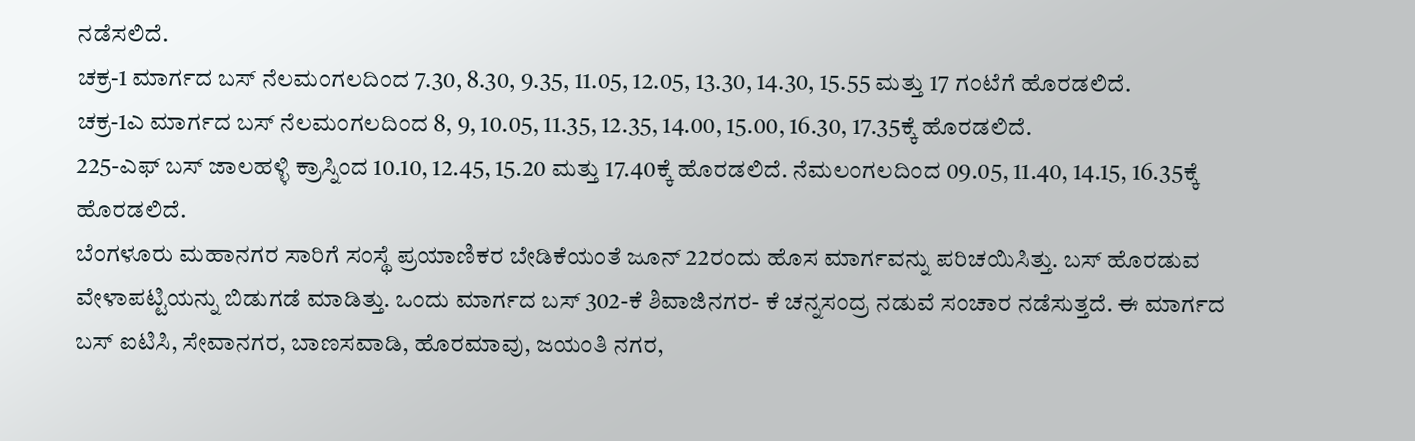ನಡೆಸಲಿದೆ.
ಚಕ್ರ-1 ಮಾರ್ಗದ ಬಸ್ ನೆಲಮಂಗಲದಿಂದ 7.30, 8.30, 9.35, 11.05, 12.05, 13.30, 14.30, 15.55 ಮತ್ತು 17 ಗಂಟೆಗೆ ಹೊರಡಲಿದೆ.
ಚಕ್ರ-1ಎ ಮಾರ್ಗದ ಬಸ್ ನೆಲಮಂಗಲದಿಂದ 8, 9, 10.05, 11.35, 12.35, 14.00, 15.00, 16.30, 17.35ಕ್ಕೆ ಹೊರಡಲಿದೆ.
225-ಎಫ್ ಬಸ್ ಜಾಲಹಳ್ಳಿ ಕ್ರಾಸ್ನಿಂದ 10.10, 12.45, 15.20 ಮತ್ತು 17.40ಕ್ಕೆ ಹೊರಡಲಿದೆ. ನೆಮಲಂಗಲದಿಂದ 09.05, 11.40, 14.15, 16.35ಕ್ಕೆ ಹೊರಡಲಿದೆ.
ಬೆಂಗಳೂರು ಮಹಾನಗರ ಸಾರಿಗೆ ಸಂಸ್ಥೆ ಪ್ರಯಾಣಿಕರ ಬೇಡಿಕೆಯಂತೆ ಜೂನ್ 22ರಂದು ಹೊಸ ಮಾರ್ಗವನ್ನು ಪರಿಚಯಿಸಿತ್ತು. ಬಸ್ ಹೊರಡುವ ವೇಳಾಪಟ್ಟಿಯನ್ನು ಬಿಡುಗಡೆ ಮಾಡಿತ್ತು. ಒಂದು ಮಾರ್ಗದ ಬಸ್ 302-ಕೆ ಶಿವಾಜಿನಗರ- ಕೆ ಚನ್ನಸಂದ್ರ ನಡುವೆ ಸಂಚಾರ ನಡೆಸುತ್ತದೆ. ಈ ಮಾರ್ಗದ ಬಸ್ ಐಟಿಸಿ, ಸೇವಾನಗರ, ಬಾಣಸವಾಡಿ, ಹೊರಮಾವು, ಜಯಂತಿ ನಗರ,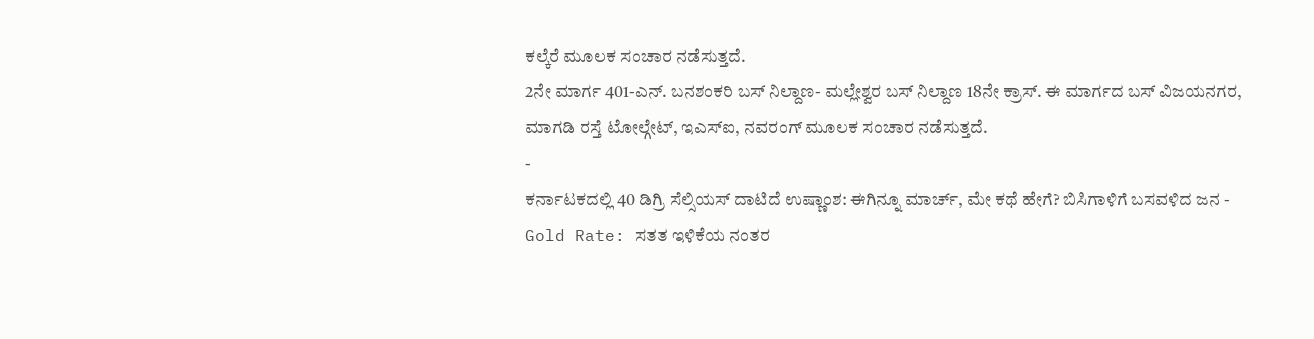ಕಲ್ಕೆರೆ ಮೂಲಕ ಸಂಚಾರ ನಡೆಸುತ್ತದೆ.
2ನೇ ಮಾರ್ಗ 401-ಎನ್. ಬನಶಂಕರಿ ಬಸ್ ನಿಲ್ದಾಣ- ಮಲ್ಲೇಶ್ವರ ಬಸ್ ನಿಲ್ದಾಣ 18ನೇ ಕ್ರಾಸ್. ಈ ಮಾರ್ಗದ ಬಸ್ ವಿಜಯನಗರ, ಮಾಗಡಿ ರಸ್ತೆ ಟೋಲ್ಗೇಟ್, ಇಎಸ್ಐ, ನವರಂಗ್ ಮೂಲಕ ಸಂಚಾರ ನಡೆಸುತ್ತದೆ.
-
ಕರ್ನಾಟಕದಲ್ಲಿ 40 ಡಿಗ್ರಿ ಸೆಲ್ಸಿಯಸ್ ದಾಟಿದೆ ಉಷ್ಣಾಂಶ: ಈಗಿನ್ನೂ ಮಾರ್ಚ್, ಮೇ ಕಥೆ ಹೇಗೆ? ಬಿಸಿಗಾಳಿಗೆ ಬಸವಳಿದ ಜನ -
Gold Rate: ಸತತ ಇಳಿಕೆಯ ನಂತರ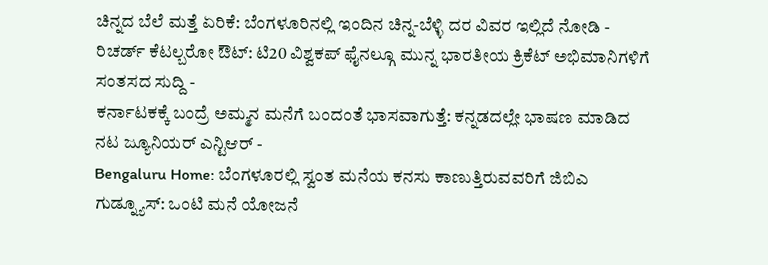ಚಿನ್ನದ ಬೆಲೆ ಮತ್ತೆ ಏರಿಕೆ: ಬೆಂಗಳೂರಿನಲ್ಲಿ ಇಂದಿನ ಚಿನ್ನ-ಬೆಳ್ಳಿ ದರ ವಿವರ ಇಲ್ಲಿದೆ ನೋಡಿ -
ರಿಚರ್ಡ್ ಕೆಟಲ್ಬರೋ ಔಟ್: ಟಿ20 ವಿಶ್ವಕಪ್ ಫೈನಲ್ಗೂ ಮುನ್ನ ಭಾರತೀಯ ಕ್ರಿಕೆಟ್ ಅಭಿಮಾನಿಗಳಿಗೆ ಸಂತಸದ ಸುದ್ದಿ -
ಕರ್ನಾಟಕಕ್ಕೆ ಬಂದ್ರೆ ಅಮ್ಮನ ಮನೆಗೆ ಬಂದಂತೆ ಭಾಸವಾಗುತ್ತೆ: ಕನ್ನಡದಲ್ಲೇ ಭಾಷಣ ಮಾಡಿದ ನಟ ಜ್ಯೂನಿಯರ್ ಎನ್ಟಿಆರ್ -
Bengaluru Home: ಬೆಂಗಳೂರಲ್ಲಿ ಸ್ವಂತ ಮನೆಯ ಕನಸು ಕಾಣುತ್ತಿರುವವರಿಗೆ ಜಿಬಿಎ ಗುಡ್ನ್ಯೂಸ್: ಒಂಟಿ ಮನೆ ಯೋಜನೆ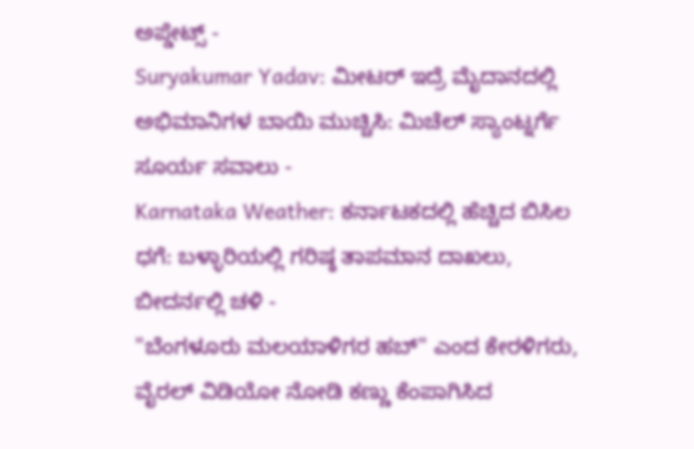ಅಪ್ಡೇಟ್ಸ್ -
Suryakumar Yadav: ಮೀಟರ್ ಇದ್ರೆ ಮೈದಾನದಲ್ಲಿ ಅಭಿಮಾನಿಗಳ ಬಾಯಿ ಮುಚ್ಚಿಸಿ: ಮಿಚೆಲ್ ಸ್ಯಾಂಟ್ನರ್ಗೆ ಸೂರ್ಯ ಸವಾಲು -
Karnataka Weather: ಕರ್ನಾಟಕದಲ್ಲಿ ಹೆಚ್ಚಿದ ಬಿಸಿಲ ಧಗೆ: ಬಳ್ಳಾರಿಯಲ್ಲಿ ಗರಿಷ್ಠ ತಾಪಮಾನ ದಾಖಲು, ಬೀದರ್ನಲ್ಲಿ ಚಳಿ -
"ಬೆಂಗಳೂರು ಮಲಯಾಳಿಗರ ಹಬ್" ಎಂದ ಕೇರಳಿಗರು, ವೈರಲ್ ವಿಡಿಯೋ ನೋಡಿ ಕಣ್ಣು ಕೆಂಪಾಗಿಸಿದ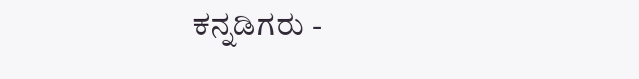ಕನ್ನಡಿಗರು -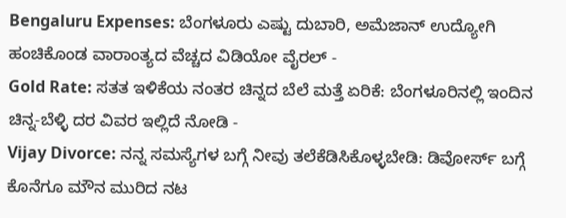Bengaluru Expenses: ಬೆಂಗಳೂರು ಎಷ್ಟು ದುಬಾರಿ, ಅಮೆಜಾನ್ ಉದ್ಯೋಗಿ ಹಂಚಿಕೊಂಡ ವಾರಾಂತ್ಯದ ವೆಚ್ಚದ ವಿಡಿಯೋ ವೈರಲ್ -
Gold Rate: ಸತತ ಇಳಿಕೆಯ ನಂತರ ಚಿನ್ನದ ಬೆಲೆ ಮತ್ತೆ ಏರಿಕೆ: ಬೆಂಗಳೂರಿನಲ್ಲಿ ಇಂದಿನ ಚಿನ್ನ-ಬೆಳ್ಳಿ ದರ ವಿವರ ಇಲ್ಲಿದೆ ನೋಡಿ -
Vijay Divorce: ನನ್ನ ಸಮಸ್ಯೆಗಳ ಬಗ್ಗೆ ನೀವು ತಲೆಕೆಡಿಸಿಕೊಳ್ಳಬೇಡಿ: ಡಿವೋರ್ಸ್ ಬಗ್ಗೆ ಕೊನೆಗೂ ಮೌನ ಮುರಿದ ನಟ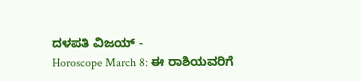ದಳಪತಿ ವಿಜಯ್ -
Horoscope March 8: ಈ ರಾಶಿಯವರಿಗೆ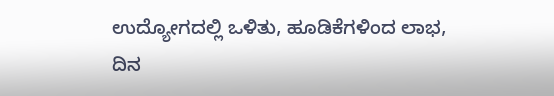ಉದ್ಯೋಗದಲ್ಲಿ ಒಳಿತು, ಹೂಡಿಕೆಗಳಿಂದ ಲಾಭ, ದಿನ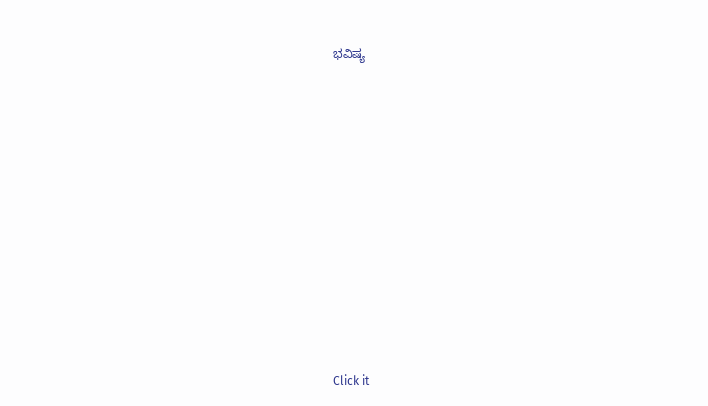ಭವಿಷ್ಯ












Click it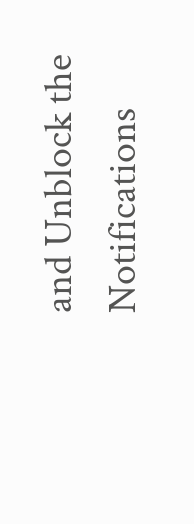and Unblock the Notifications